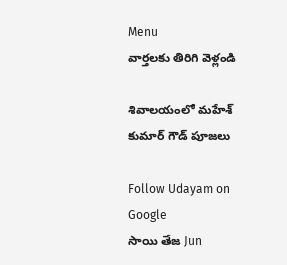Menu
వార్తలకు తిరిగి వెళ్లండి

శివాలయంలో మహేశ్ కుమార్ గౌడ్ పూజలు

Follow Udayam on Google
సాయి తేజ Jun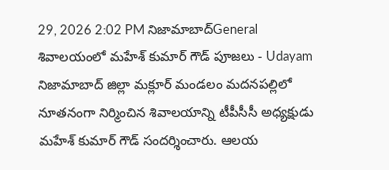29, 2026 2:02 PM నిజామాబాద్General
శివాలయంలో మహేశ్ కుమార్ గౌడ్ పూజలు - Udayam
నిజామాబాద్ జిల్లా మక్లూర్ మండలం మదనపల్లిలో నూతనంగా నిర్మించిన శివాలయాన్ని టీపీసీసీ అధ్యక్షుడు మహేశ్ కుమార్ గౌడ్ సందర్శించారు. ఆలయ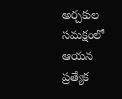అర్చకుల సమక్షంలో ఆయన ప్రత్యేక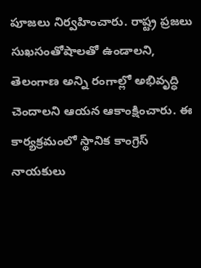పూజలు నిర్వహించారు. రాష్ట్ర ప్రజలు సుఖసంతోషాలతో ఉండాలని, తెలంగాణ అన్ని రంగాల్లో అభివృద్ధి చెందాలని ఆయన ఆకాంక్షించారు. ఈ కార్యక్రమంలో స్థానిక కాంగ్రెస్ నాయకులు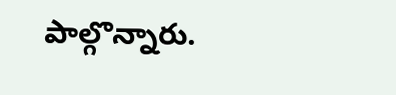పాల్గొన్నారు.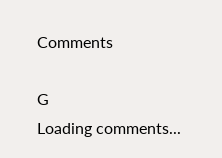Comments

G
Loading comments...